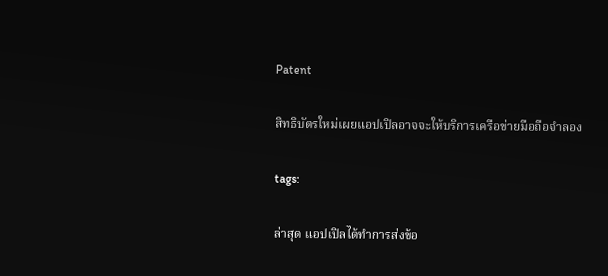Patent

สิทธิบัตรใหม่เผยแอปเปิลอาจจะให้บริการเครือข่ายมือถือจำลอง

tags:

ล่าสุด แอปเปิลได้ทำการส่งข้อ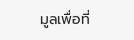มูลเพื่อที่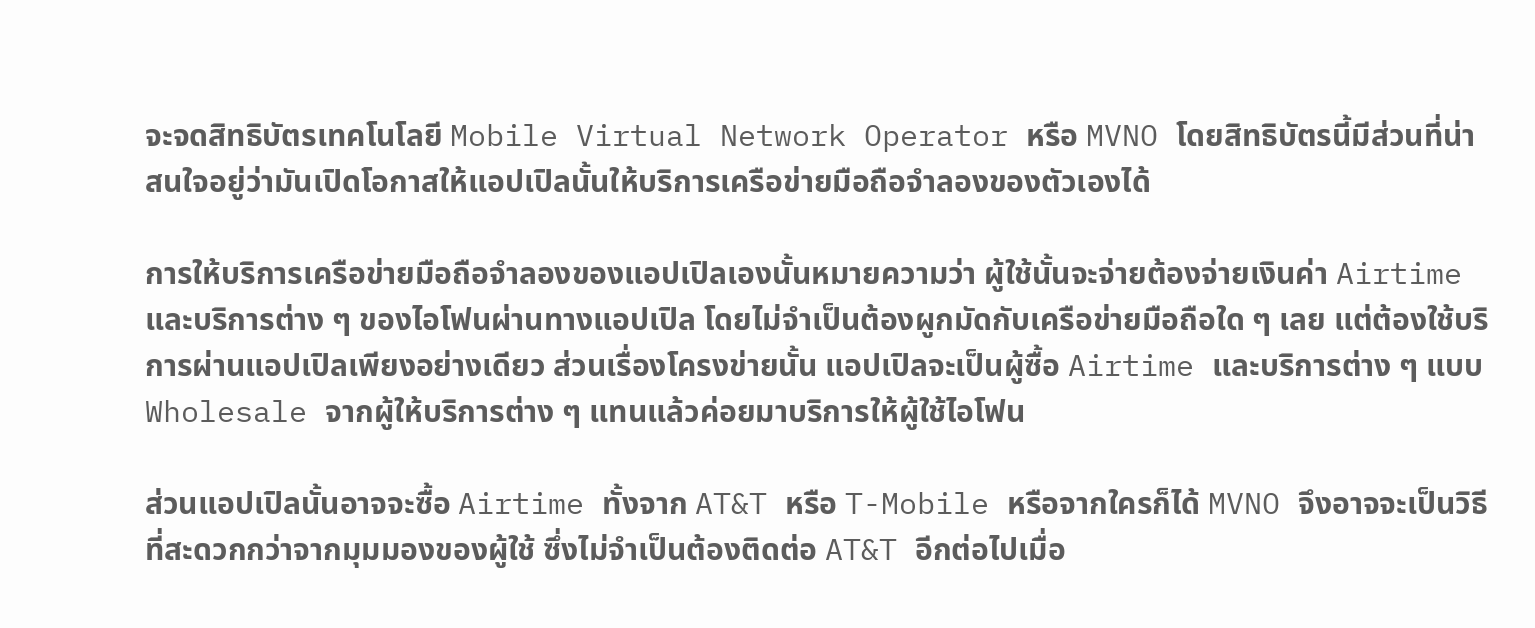จะจดสิทธิบัตรเทคโนโลยี Mobile Virtual Network Operator หรือ MVNO โดยสิทธิบัตรนี้มีส่วนที่น่าสนใจอยู่ว่ามันเปิดโอกาสให้แอปเปิลนั้นให้บริการเครือข่ายมือถือจำลองของตัวเองได้

การให้บริการเครือข่ายมือถือจำลองของแอปเปิลเองนั้นหมายความว่า ผู้ใช้นั้นจะจ่ายต้องจ่ายเงินค่า Airtime และบริการต่าง ๆ ของไอโฟนผ่านทางแอปเปิล โดยไม่จำเป็นต้องผูกมัดกับเครือข่ายมือถือใด ๆ เลย แต่ต้องใช้บริการผ่านแอปเปิลเพียงอย่างเดียว ส่วนเรื่องโครงข่ายนั้น แอปเปิลจะเป็นผู้ซื้อ Airtime และบริการต่าง ๆ แบบ Wholesale จากผู้ให้บริการต่าง ๆ แทนแล้วค่อยมาบริการให้ผู้ใช้ไอโฟน

ส่วนแอปเปิลนั้นอาจจะซื้อ Airtime ทั้งจาก AT&T หรือ T-Mobile หรือจากใครก็ได้ MVNO จึงอาจจะเป็นวิธีที่สะดวกกว่าจากมุมมองของผู้ใช้ ซึ่งไม่จำเป็นต้องติดต่อ AT&T อีกต่อไปเมื่อ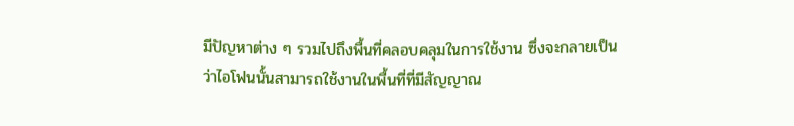มีปัญหาต่าง ๆ รวมไปถึงพื้นที่คลอบคลุมในการใช้งาน ซึ่งจะกลายเป็นว่าไอโฟนนั้นสามารถใช้งานในพื้นที่ที่มีสัญญาณ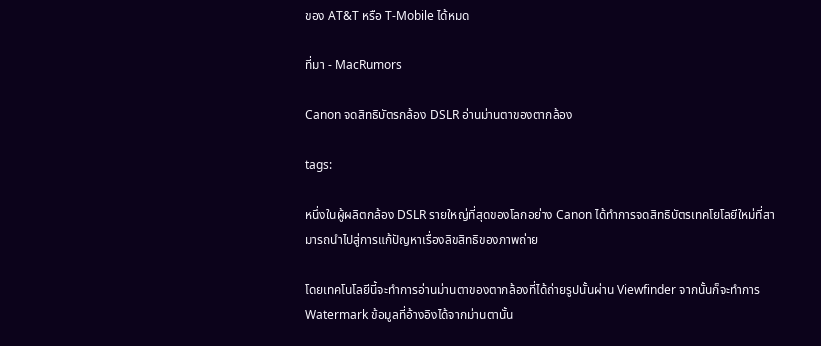ของ AT&T หรือ T-Mobile ได้หมด

ที่มา - MacRumors

Canon จดสิทธิบัตรกล้อง DSLR อ่านม่านตาของตากล้อง

tags:

หนึ่งในผู้ผลิตกล้อง DSLR รายใหญ่ที่สุดของโลกอย่าง Canon ได้ทำการจดสิทธิบัตรเทคโยโลยีใหม่ที่สามารถนำไปสู่การแก้ปัญหาเรื่องลิขสิทธิของภาพถ่าย

โดยเทคโนโลยีนี้จะทำการอ่านม่านตาของตากล้องที่ได้ถ่ายรูปนั้นผ่าน Viewfinder จากนั้นก็จะทำการ Watermark ข้อมูลที่อ้างอิงได้จากม่านตานั้น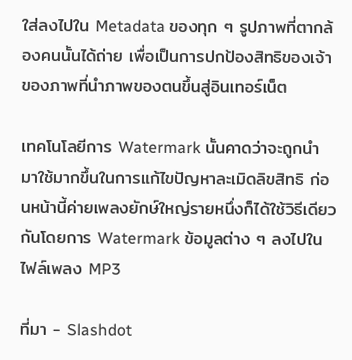ใส่ลงไปใน Metadata ของทุก ๆ รูปภาพที่ตากล้องคนนั้นได้ถ่าย เพื่อเป็นการปกป้องสิทธิของเจ้าของภาพที่นำภาพของตนขึ้นสู่อินเทอร์เน็ต

เทคโนโลยีการ Watermark นั้นคาดว่าจะถูกนำมาใช้มากขึ้นในการแก้ไขปัญหาละเมิดลิขสิทธิ ก่อนหน้านี้ค่ายเพลงยักษ์ใหญ่รายหนึ่งก็ได้ใช้วิธีเดียวกันโดยการ Watermark ข้อมูลต่าง ๆ ลงไปในไฟล์เพลง MP3

ที่มา - Slashdot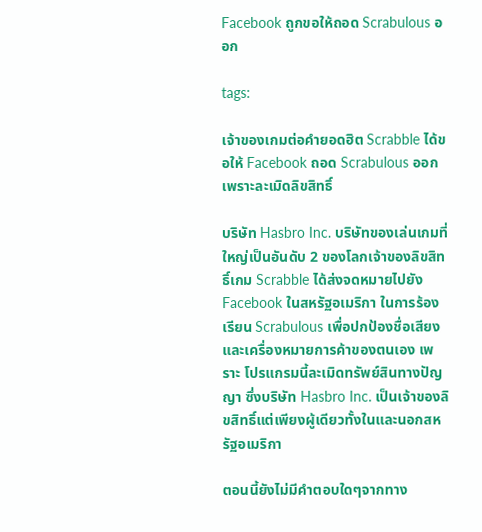Facebook ถูกขอให้ถอด Scrabulous ออก

tags:

เจ้าของเกมต่อคำยอดฮิต Scrabble ได้ขอให้ Facebook ถอด Scrabulous ออกเพราะละเมิดลิขสิทธิ์

บริษัท Hasbro Inc. บริษัทของเล่นเกมที่ใหญ่เป็นอันดับ 2 ของโลกเจ้าของลิขสิทธิ์เกม Scrabble ได้ส่งจดหมายไปยัง Facebook ในสหรัฐอเมริกา ในการร้องเรียน Scrabulous เพื่อปกป้องชื่อเสียงและเครื่องหมายการค้าของตนเอง เพราะ โปรแกรมนี้ละเมิดทรัพย์สินทางปัญญา ซึ่งบริษัท Hasbro Inc. เป็นเจ้าของลิขสิทธิ์แต่เพียงผู้เดียวทั้งในและนอกสหรัฐอเมริกา

ตอนนี้ยังไม่มีคำตอบใดๆจากทาง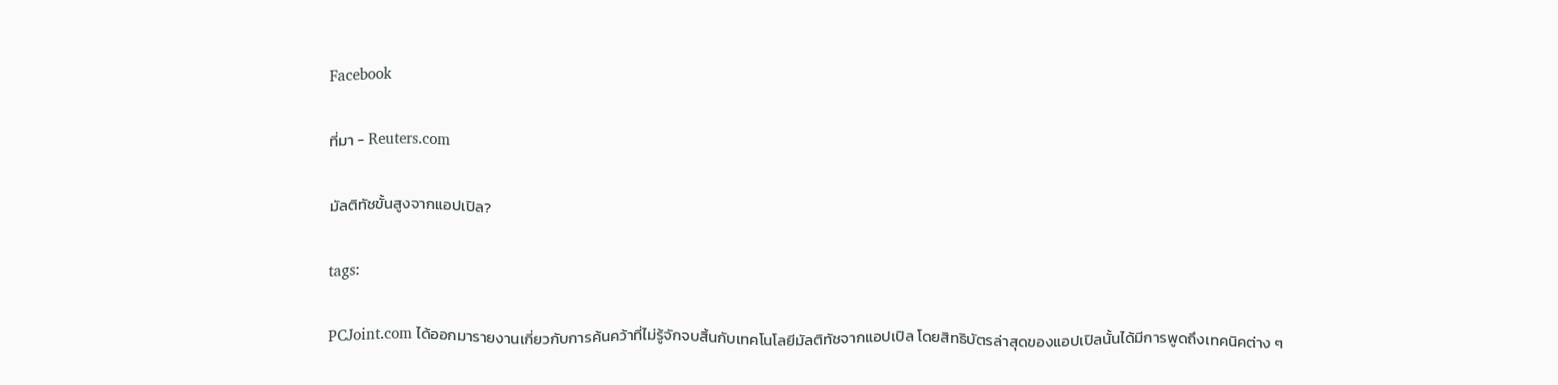Facebook

ที่มา - Reuters.com

มัลติทัชขั้นสูงจากแอปเปิล?

tags:

PCJoint.com ได้ออกมารายงานเกี่ยวกับการค้นคว้าที่ไม่รู้จักจบสิ้นกับเทคโนโลยีมัลติทัชจากแอปเปิล โดยสิทธิบัตรล่าสุดของแอปเปิลนั้นได้มีการพูดถึงเทคนิคต่าง ๆ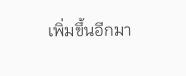เพิ่มขึ้นอีกมา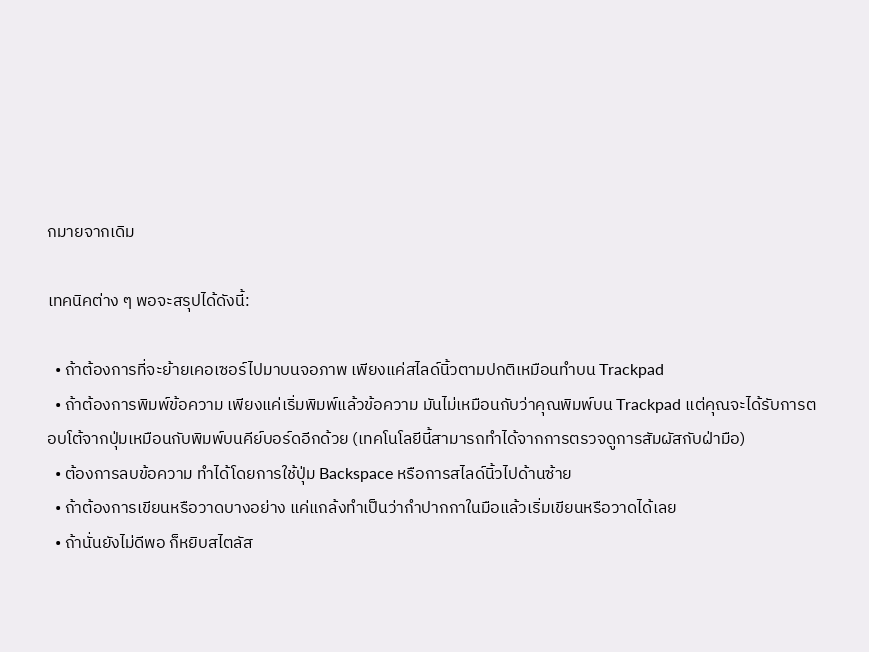กมายจากเดิม

เทคนิคต่าง ๆ พอจะสรุปได้ดังนี้:

  • ถ้าต้องการที่จะย้ายเคอเซอร์ไปมาบนจอภาพ เพียงแค่สไลด์นิ้วตามปกติเหมือนทำบน Trackpad
  • ถ้าต้องการพิมพ์ข้อความ เพียงแค่เริ่มพิมพ์แล้วข้อความ มันไม่เหมือนกับว่าคุณพิมพ์บน Trackpad แต่คุณจะได้รับการตอบโต้จากปุ่มเหมือนกับพิมพ์บนคีย์บอร์ดอีกด้วย (เทคโนโลยีนี้สามารถทำได้จากการตรวจดูการสัมผัสกับฝ่ามือ)
  • ต้องการลบข้อความ ทำได้โดยการใช้ปุ่ม Backspace หรือการสไลด์นิ้วไปด้านซ้าย
  • ถ้าต้องการเขียนหรือวาดบางอย่าง แค่แกล้งทำเป็นว่ากำปากกาในมือแล้วเริ่มเขียนหรือวาดได้เลย
  • ถ้านั่นยังไม่ดีพอ ก็หยิบสไตลัส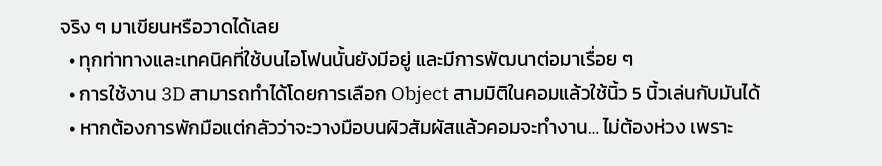จริง ๆ มาเขียนหรือวาดได้เลย
  • ทุกท่าทางและเทคนิคที่ใช้บนไอโฟนนั้นยังมีอยู่ และมีการพัฒนาต่อมาเรื่อย ๆ
  • การใช้งาน 3D สามารถทำได้โดยการเลือก Object สามมิติในคอมแล้วใช้นิ้ว 5 นิ้วเล่นกับมันได้
  • หากต้องการพักมือแต่กลัวว่าจะวางมือบนผิวสัมผัสแล้วคอมจะทำงาน… ไม่ต้องห่วง เพราะ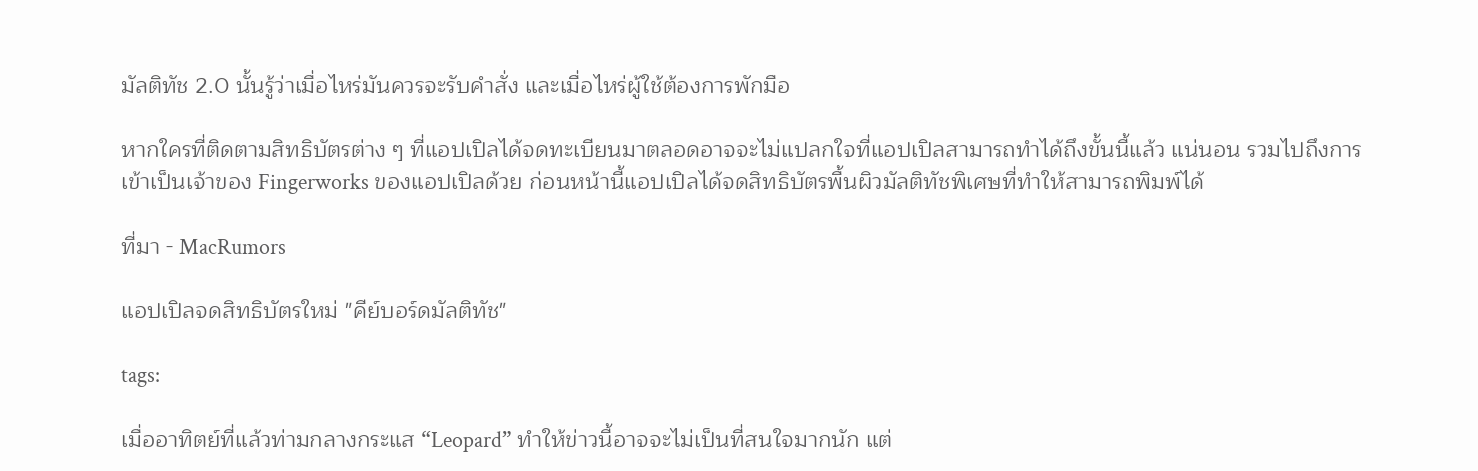มัลติทัช 2.0 นั้นรู้ว่าเมื่อไหร่มันควรจะรับคำสั่ง และเมื่อไหร่ผู้ใช้ต้องการพักมือ

หากใครที่ติดตามสิทธิบัตรต่าง ๆ ที่แอปเปิลได้จดทะเบียนมาตลอดอาจจะไม่แปลกใจที่แอปเปิลสามารถทำได้ถึงขั้นนี้แล้ว แน่นอน รวมไปถึงการเข้าเป็นเจ้าของ Fingerworks ของแอปเปิลด้วย ก่อนหน้านี้แอปเปิลได้จดสิทธิบัตรพื้นผิวมัลติทัชพิเศษที่ทำให้สามารถพิมพ์ได้

ที่มา - MacRumors

แอปเปิลจดสิทธิบัตรใหม่ "คีย์บอร์ดมัลติทัช"

tags:

เมื่ออาทิตย์ที่แล้วท่ามกลางกระแส “Leopard” ทำให้ข่าวนี้อาจจะไม่เป็นที่สนใจมากนัก แต่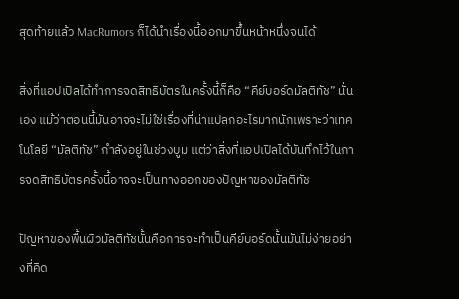สุดท้ายแล้ว MacRumors ก็ได้นำเรื่องนี้ออกมาขึ้นหน้าหนึ่งจนได้

สิ่งที่แอปเปิลได้ทำการจดสิทธิบัตรในครั้งนี้ก็คือ “คีย์บอร์ดมัลติทัช” นั่นเอง แม้ว่าตอนนี้มันอาจจะไม่ใช่เรื่องที่น่าแปลกอะไรมากนักเพราะว่าเทคโนโลยี “มัลติทัช” กำลังอยู่ในช่วงบูม แต่ว่าสิ่งที่แอปเปิลได้บันทึกไว้ในการจดสิทธิบัตรครั้งนี้อาจจะเป็นทางออกของปัญหาของมัลติทัช

ปัญหาของพื้นผิวมัลติทัชนั้นคือการจะทำเป็นคีย์บอร์ดนั้นมันไม่ง่ายอย่างที่คิด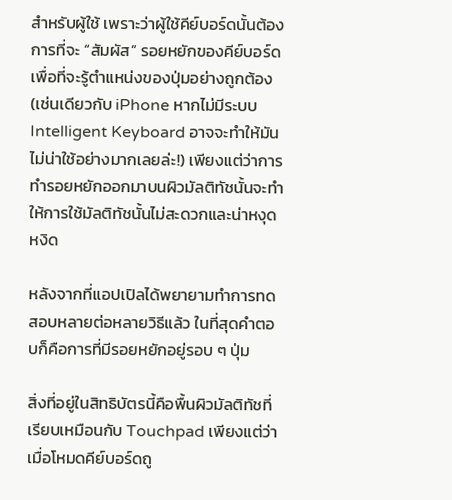สำหรับผู้ใช้ เพราะว่าผู้ใช้คีย์บอร์ดนั้นต้องการที่จะ “สัมผัส” รอยหยักของคีย์บอร์ดเพื่อที่จะรู้ตำแหน่งของปุ่มอย่างถูกต้อง (เช่นเดียวกับ iPhone หากไม่มีระบบ Intelligent Keyboard อาจจะทำให้มันไม่น่าใช้อย่างมากเลยล่ะ!) เพียงแต่ว่าการทำรอยหยักออกมาบนผิวมัลติทัชนั้นจะทำให้การใช้มัลติทัชนั้นไม่สะดวกและน่าหงุดหงิด

หลังจากที่แอปเปิลได้พยายามทำการทดสอบหลายต่อหลายวิธีแล้ว ในที่สุดคำตอบก็คือการที่มีรอยหยักอยู่รอบ ๆ ปุ่ม

สิ่งที่อยู่ในสิทธิบัตรนี้คือพื้นผิวมัลติทัชที่เรียบเหมือนกับ Touchpad เพียงแต่ว่าเมื่อโหมดคีย์บอร์ดถู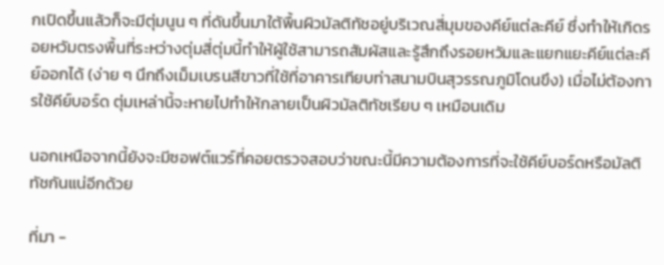กเปิดขึ้นแล้วก็จะมีตุ่มนูน ๆ ที่ดันขึ้นมาใต้พื้นผิวมัลติทัชอยู่บริเวณสี่มุมของคีย์แต่ละคีย์ ซึ่งทำให้เกิดรอยหวัมตรงพื้นที่ระหว่างตุ่มสี่ตุ่มนี้ทำให้ผู้ใช้สามารถสัมผัสและรู้สึกถึงรอยหวัมและแยกแยะคีย์แต่ละคีย์ออกได้ (ง่าย ๆ นึกถึงเม็มเบรนสีขาวที่ใช้ที่อาคารเทียบท่าสนามบินสุวรรณภูมิโดนขึง) เมื่อไม่ต้องการใช้คีย์บอร์ด ตุ่มเหล่านี้จะหายไปทำให้กลายเป็นผิวมัลติทัชเรียบ ๆ เหมือนเดิม

นอกเหนือจากนี้ยังจะมีซอฟต์แวร์ที่คอยตรวจสอบว่าขณะนี้มีความต้องการที่จะใช้คีย์บอร์ดหรือมัลติทัชกันแน่อีกด้วย

ที่มา -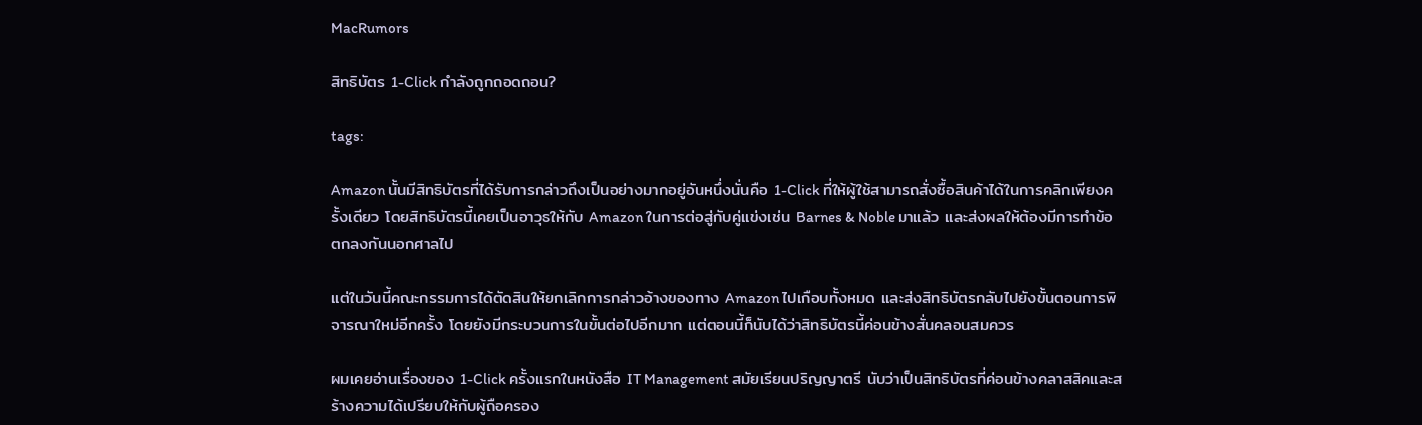MacRumors

สิทธิบัตร 1-Click กำลังถูกถอดถอน?

tags:

Amazon นั้นมีสิทธิบัตรที่ได้รับการกล่าวถึงเป็นอย่างมากอยู่อันหนึ่งนั่นคือ 1-Click ที่ให้ผู้ใช้สามารถสั่งซื้อสินค้าได้ในการคลิกเพียงครั้งเดียว โดยสิทธิบัตรนี้เคยเป็นอาวุธให้กับ Amazon ในการต่อสู่กับคู่แข่งเช่น Barnes & Noble มาแล้ว และส่งผลให้ต้องมีการทำข้อตกลงกันนอกศาลไป

แต่ในวันนี้คณะกรรมการได้ตัดสินให้ยกเลิกการกล่าวอ้างของทาง Amazon ไปเกือบทั้งหมด และส่งสิทธิบัตรกลับไปยังขั้นตอนการพิจารณาใหม่อีกครั้ง โดยยังมีกระบวนการในขั้นต่อไปอีกมาก แต่ตอนนี้ก็นับได้ว่าสิทธิบัตรนี้ค่อนข้างสั่นคลอนสมควร

ผมเคยอ่านเรื่องของ 1-Click ครั้งแรกในหนังสือ IT Management สมัยเรียนปริญญาตรี นับว่าเป็นสิทธิบัตรที่ค่อนข้างคลาสสิคและสร้างความได้เปรียบให้กับผู้ถือครอง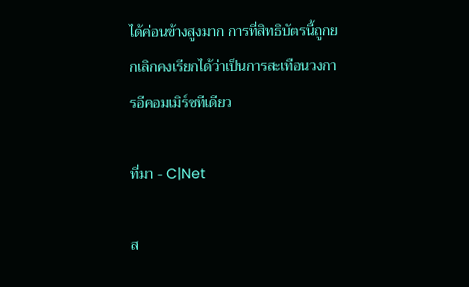ได้ค่อนข้างสูงมาก การที่สิทธิบัตรนี้ถูกยกเลิกคงเรียกได้ว่าเป็นการสะเทือนวงการอีคอมเมิร์ซทีเดียว

ที่มา - C|Net

ส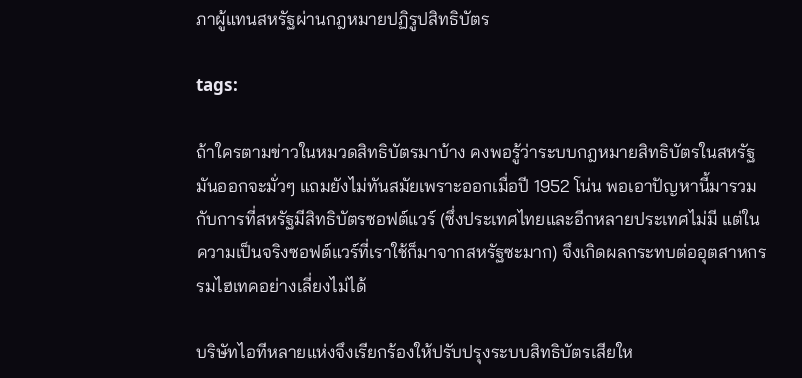ภาผู้แทนสหรัฐผ่านกฎหมายปฏิรูปสิทธิบัตร

tags:

ถ้าใครตามข่าวในหมวดสิทธิบัตรมาบ้าง คงพอรู้ว่าระบบกฎหมายสิทธิบัตรในสหรัฐมันออกจะมั่วๆ แถมยังไม่ทันสมัยเพราะออกเมื่อปี 1952 โน่น พอเอาปัญหานี้มารวมกับการที่สหรัฐมีสิทธิบัตรซอฟต์แวร์ (ซึ่งประเทศไทยและอีกหลายประเทศไม่มี แต่ในความเป็นจริงซอฟต์แวร์ที่เราใช้ก็มาจากสหรัฐซะมาก) จึงเกิดผลกระทบต่ออุตสาหกรรมไฮเทคอย่างเลี่ยงไม่ได้

บริษัทไอทีหลายแห่งจึงเรียกร้องให้ปรับปรุงระบบสิทธิบัตรเสียให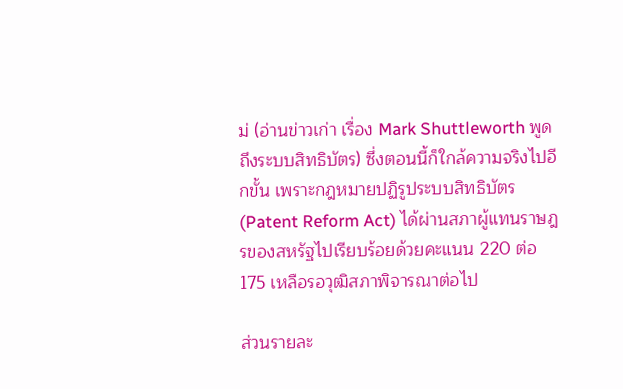ม่ (อ่านข่าวเก่า เรื่อง Mark Shuttleworth พูดถึงระบบสิทธิบัตร) ซึ่งตอนนี้ก็ใกล้ความจริงไปอีกขั้น เพราะกฎหมายปฏิรูประบบสิทธิบัตร (Patent Reform Act) ได้ผ่านสภาผู้แทนราษฎรของสหรัฐไปเรียบร้อยด้วยคะแนน 220 ต่อ 175 เหลือรอวุฒิสภาพิจารณาต่อไป

ส่วนรายละ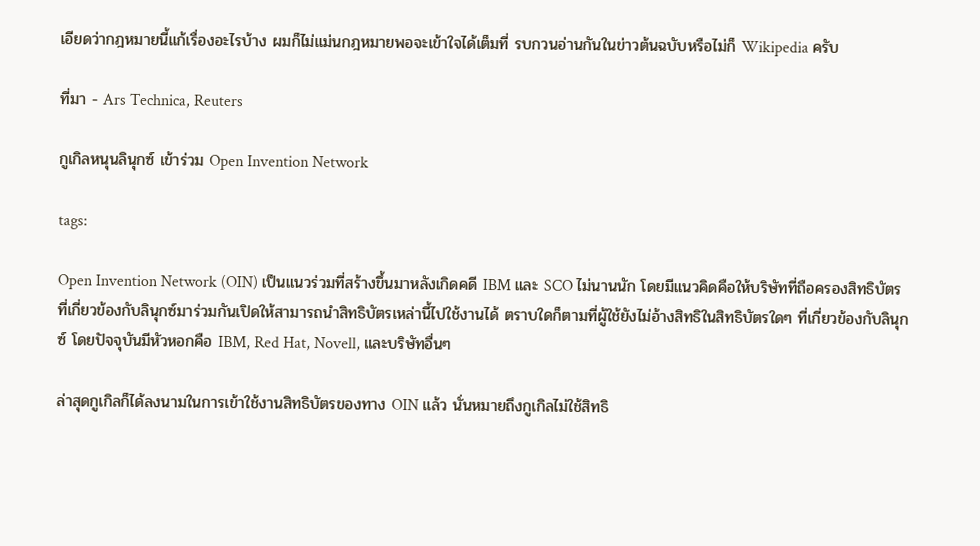เอียดว่ากฎหมายนี้แก้เรื่องอะไรบ้าง ผมก็ไม่แม่นกฎหมายพอจะเข้าใจได้เต็มที่ รบกวนอ่านกันในข่าวต้นฉบับหรือไม่ก็ Wikipedia ครับ

ที่มา - Ars Technica, Reuters

กูเกิลหนุนลินุกซ์ เข้าร่วม Open Invention Network

tags:

Open Invention Network (OIN) เป็นแนวร่วมที่สร้างขึ้นมาหลังเกิดคดี IBM และ SCO ไม่นานนัก โดยมีแนวคิดคือให้บริษัทที่ถือครองสิทธิบัตรที่เกี่ยวข้องกับลินุกซ์มาร่วมกันเปิดให้สามารถนำสิทธิบัตรเหล่านี้ไปใช้งานได้ ตราบใดก็ตามที่ผู้ใช้ยังไม่อ้างสิทธิในสิทธิบัตรใดๆ ที่เกี่ยวข้องกับลินุกซ์ โดยปัจจุบันมีหัวหอกคือ IBM, Red Hat, Novell, และบริษัทอื่นๆ

ล่าสุดกูเกิลก็ได้ลงนามในการเข้าใช้งานสิทธิบัตรของทาง OIN แล้ว นั่นหมายถึงกูเกิลไม่ใช้สิทธิ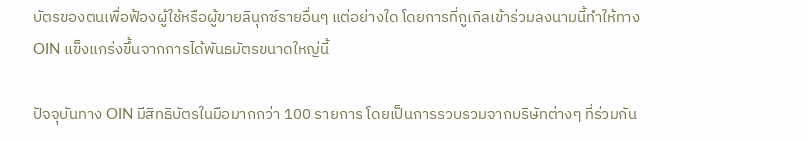บัตรของตนเพื่อฟ้องผู้ใช้หรือผู้ขายลินุกซ์รายอื่นๆ แต่อย่างใด โดยการที่กูเกิลเข้าร่วมลงนามนี้ทำให้ทาง OIN แข็งแกร่งขึ้นจากการได้พันธมัตรขนาดใหญ่นี้

ปัจจุบันทาง OIN มีสิทธิบัตรในมือมากกว่า 100 รายการ โดยเป็นการรวบรวมจากบริษัทต่างๆ ที่ร่วมกัน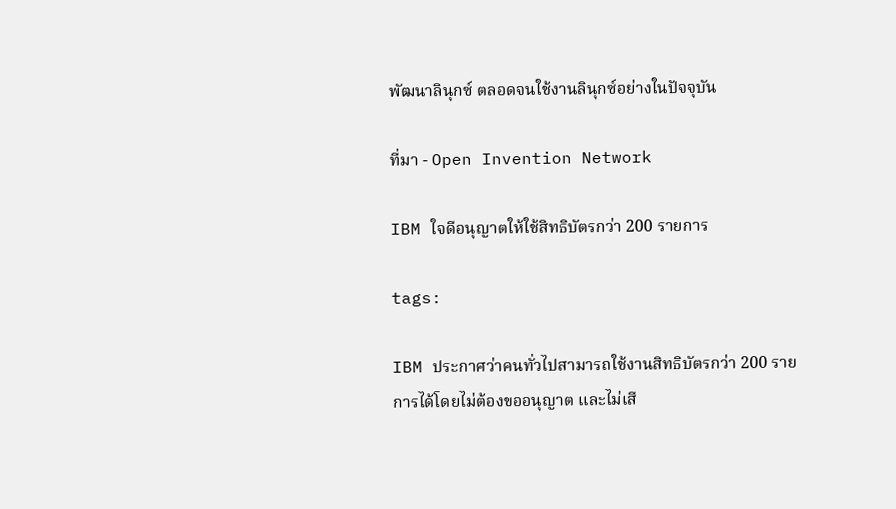พัฒนาลินุกซ์ ตลอดจนใช้งานลินุกซ์อย่างในปัจจุบัน

ที่มา - Open Invention Network

IBM ใจดีอนุญาตให้ใช้สิทธิบัตรกว่า 200 รายการ

tags:

IBM ประกาศว่าคนทั่วไปสามารถใช้งานสิทธิบัตรกว่า 200 รายการได้โดยไม่ต้องขออนุญาต และไม่เสี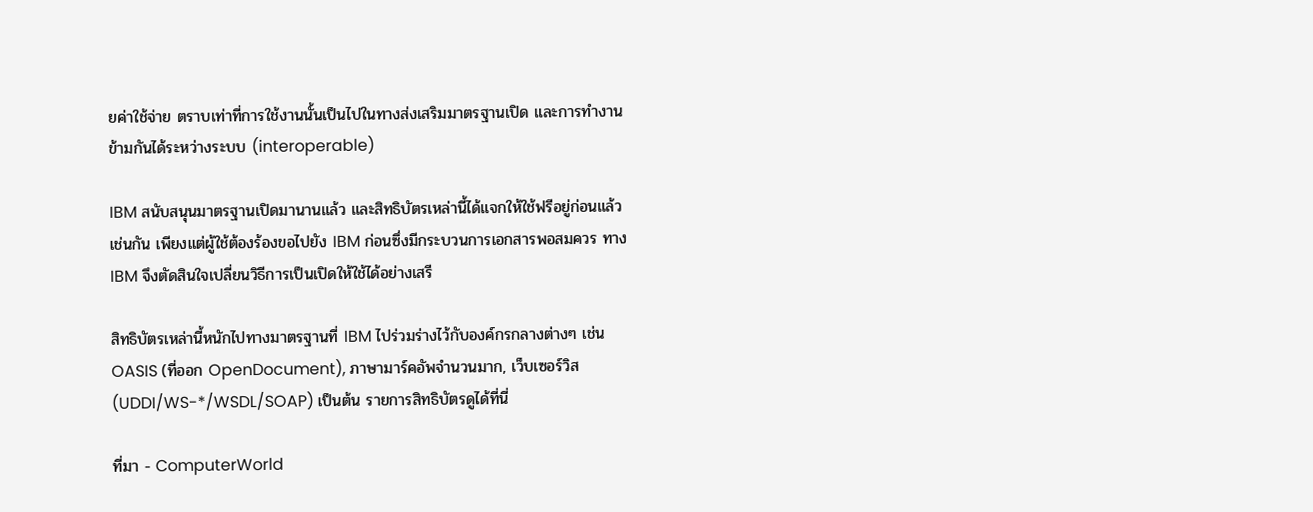ยค่าใช้จ่าย ตราบเท่าที่การใช้งานนั้นเป็นไปในทางส่งเสริมมาตรฐานเปิด และการทำงานข้ามกันได้ระหว่างระบบ (interoperable)

IBM สนับสนุนมาตรฐานเปิดมานานแล้ว และสิทธิบัตรเหล่านี้ได้แจกให้ใช้ฟรีอยู่ก่อนแล้วเช่นกัน เพียงแต่ผู้ใช้ต้องร้องขอไปยัง IBM ก่อนซึ่งมีกระบวนการเอกสารพอสมควร ทาง IBM จึงตัดสินใจเปลี่ยนวิธีการเป็นเปิดให้ใช้ได้อย่างเสรี

สิทธิบัตรเหล่านี้หนักไปทางมาตรฐานที่ IBM ไปร่วมร่างไว้กับองค์กรกลางต่างๆ เช่น OASIS (ที่ออก OpenDocument), ภาษามาร์คอัพจำนวนมาก, เว็บเซอร์วิส (UDDI/WS-*/WSDL/SOAP) เป็นต้น รายการสิทธิบัตรดูได้ที่นี่

ที่มา - ComputerWorld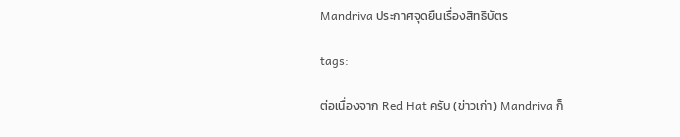Mandriva ประกาศจุดยืนเรื่องสิทธิบัตร

tags:

ต่อเนื่องจาก Red Hat ครับ (ข่าวเก่า) Mandriva ก็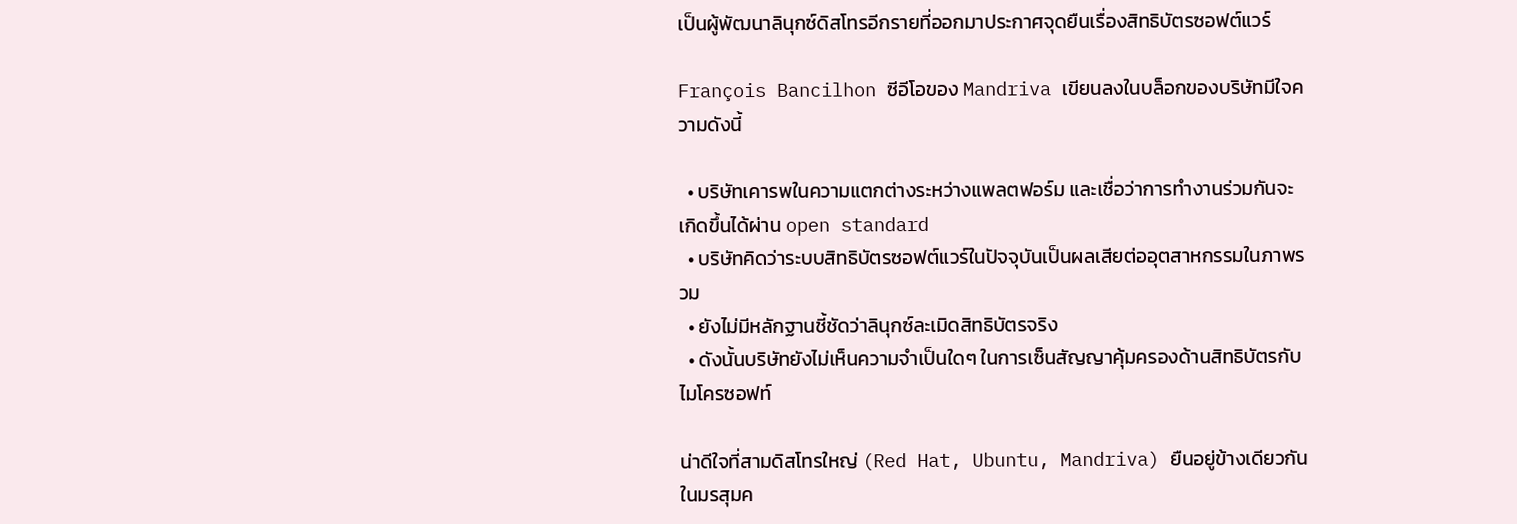เป็นผู้พัฒนาลินุกซ์ดิสโทรอีกรายที่ออกมาประกาศจุดยืนเรื่องสิทธิบัตรซอฟต์แวร์

François Bancilhon ซีอีโอของ Mandriva เขียนลงในบล็อกของบริษัทมีใจความดังนี้

  • บริษัทเคารพในความแตกต่างระหว่างแพลตฟอร์ม และเชื่อว่าการทำงานร่วมกันจะเกิดขึ้นได้ผ่าน open standard
  • บริษัทคิดว่าระบบสิทธิบัตรซอฟต์แวร์ในปัจจุบันเป็นผลเสียต่ออุตสาหกรรมในภาพรวม
  • ยังไม่มีหลักฐานชี้ชัดว่าลินุกซ์ละเมิดสิทธิบัตรจริง
  • ดังนั้นบริษัทยังไม่เห็นความจำเป็นใดๆ ในการเซ็นสัญญาคุ้มครองด้านสิทธิบัตรกับไมโครซอฟท์

น่าดีใจที่สามดิสโทรใหญ่ (Red Hat, Ubuntu, Mandriva) ยืนอยู่ข้างเดียวกันในมรสุมค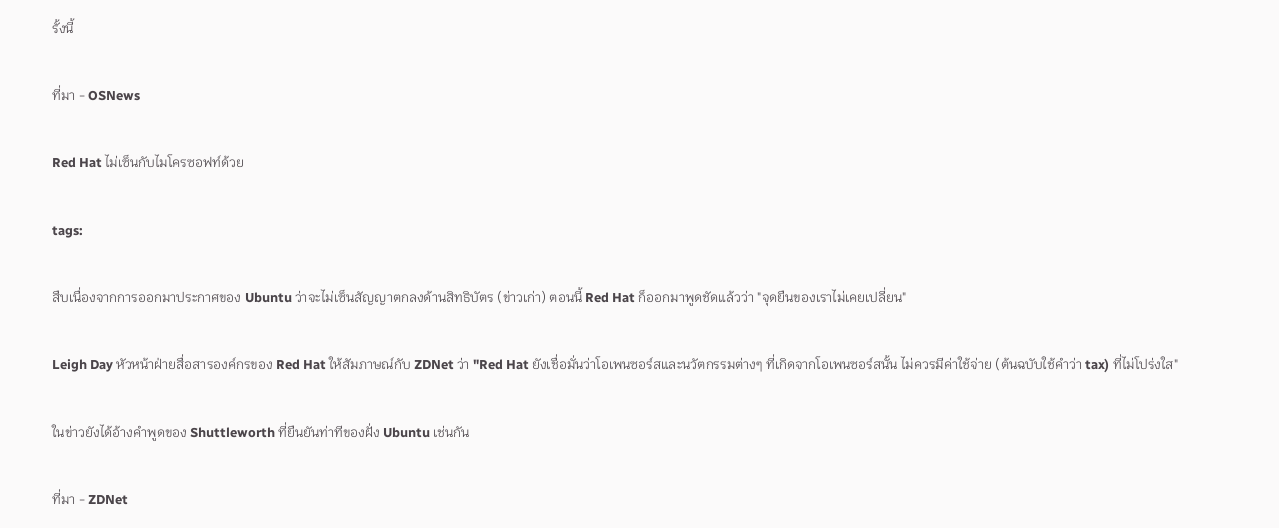รั้งนี้

ที่มา - OSNews

Red Hat ไม่เซ็นกับไมโครซอฟท์ด้วย

tags:

สืบเนื่องจากการออกมาประกาศของ Ubuntu ว่าจะไม่เซ็นสัญญาตกลงด้านสิทธิบัตร (ข่าวเก่า) ตอนนี้ Red Hat ก็ออกมาพูดชัดแล้วว่า "จุดยืนของเราไม่เคยเปลี่ยน"

Leigh Day หัวหน้าฝ่ายสื่อสารองค์กรของ Red Hat ให้สัมภาษณ์กับ ZDNet ว่า "Red Hat ยังเชื่อมั่นว่าโอเพนซอร์สและนวัตกรรมต่างๆ ที่เกิดจากโอเพนซอร์สนั้น ไม่ควรมีค่าใช้จ่าย (ต้นฉบับใช้คำว่า tax) ที่ไม่โปร่งใส"

ในข่าวยังได้อ้างคำพูดของ Shuttleworth ที่ยืนยันท่าทีของฝั่ง Ubuntu เช่นกัน

ที่มา - ZDNet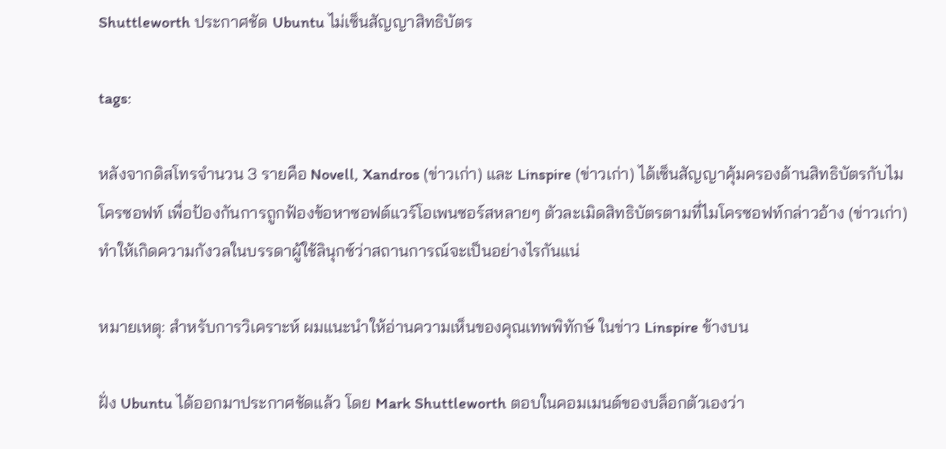Shuttleworth ประกาศชัด Ubuntu ไม่เซ็นสัญญาสิทธิบัตร

tags:

หลังจากดิสโทรจำนวน 3 รายคือ Novell, Xandros (ข่าวเก่า) และ Linspire (ข่าวเก่า) ได้เซ็นสัญญาคุ้มครองด้านสิทธิบัตรกับไมโครซอฟท์ เพื่อป้องกันการถูกฟ้องข้อหาซอฟต์แวร์โอเพนซอร์สหลายๆ ตัวละเมิดสิทธิบัตรตามที่ไมโครซอฟท์กล่าวอ้าง (ข่าวเก่า) ทำให้เกิดความกังวลในบรรดาผู้ใช้ลินุกซ์ว่าสถานการณ์จะเป็นอย่างไรกันแน่

หมายเหตุ: สำหรับการวิเคราะห์ ผมแนะนำให้อ่านความเห็นของคุณเทพพิทักษ์ ในข่าว Linspire ข้างบน

ฝั่ง Ubuntu ได้ออกมาประกาศชัดแล้ว โดย Mark Shuttleworth ตอบในคอมเมนต์ของบล็อกตัวเองว่า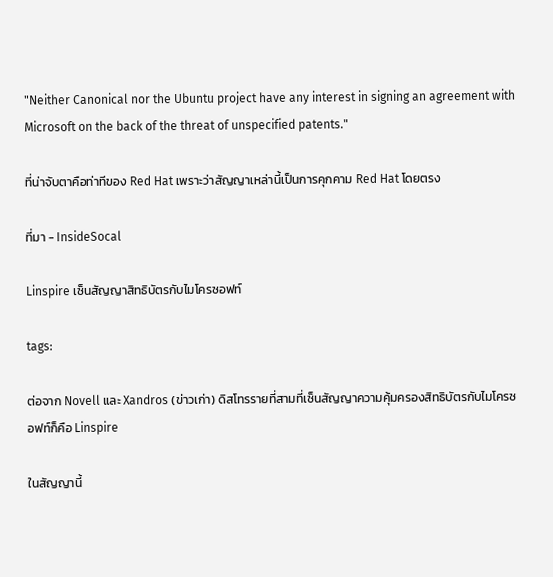"Neither Canonical nor the Ubuntu project have any interest in signing an agreement with Microsoft on the back of the threat of unspecified patents."

ที่น่าจับตาคือท่าทีของ Red Hat เพราะว่าสัญญาเหล่านี้เป็นการคุกคาม Red Hat โดยตรง

ที่มา - InsideSocal

Linspire เซ็นสัญญาสิทธิบัตรกับไมโครซอฟท์

tags:

ต่อจาก Novell และ Xandros (ข่าวเก่า) ดิสโทรรายที่สามที่เซ็นสัญญาความคุ้มครองสิทธิบัตรกับไมโครซอฟท์ก็คือ Linspire

ในสัญญานี้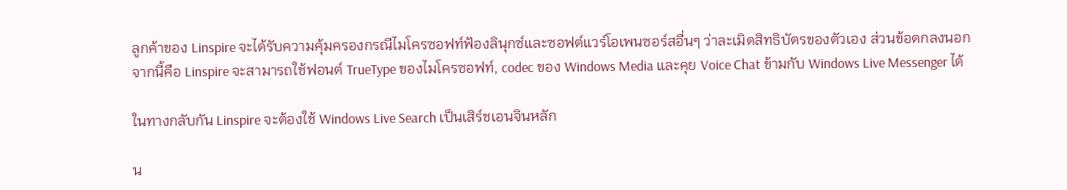ลูกค้าของ Linspire จะได้รับความคุ้มครองกรณีไมโครซอฟท์ฟ้องลินุกซ์และซอฟต์แวร์โอเพนซอร์สอื่นๆ ว่าละเมิดสิทธิบัตรของตัวเอง ส่วนข้อตกลงนอกจากนี้คือ Linspire จะสามารถใช้ฟอนต์ TrueType ของไมโครซอฟท์, codec ของ Windows Media และคุย Voice Chat ข้ามกับ Windows Live Messenger ได้

ในทางกลับกัน Linspire จะต้องใช้ Windows Live Search เป็นเสิร์ชเอนจินหลัก

น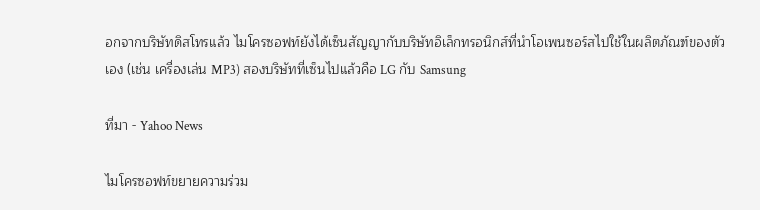อกจากบริษัทดิสโทรแล้ว ไมโครซอฟท์ยังได้เซ็นสัญญากับบริษัทอิเล็กทรอนิกส์ที่นำโอเพนซอร์สไปใช้ในผลิตภัณฑ์ของตัวเอง (เช่น เครื่องเล่น MP3) สองบริษัทที่เซ็นไปแล้วคือ LG กับ Samsung

ที่มา - Yahoo News

ไมโครซอฟท์ขยายความร่วม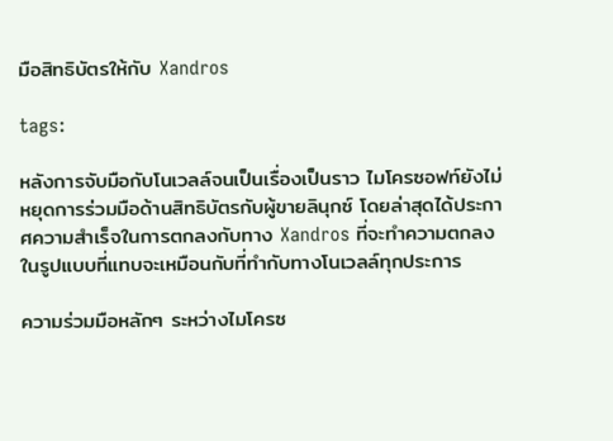มือสิทธิบัตรให้กับ Xandros

tags:

หลังการจับมือกับโนเวลล์จนเป็นเรื่องเป็นราว ไมโครซอฟท์ยังไม่หยุดการร่วมมือด้านสิทธิบัตรกับผู้ขายลินุกซ์ โดยล่าสุดได้ประกาศความสำเร็จในการตกลงกับทาง Xandros ที่จะทำความตกลงในรูปแบบที่แทบจะเหมือนกับที่ทำกับทางโนเวลล์ทุกประการ

ความร่วมมือหลักๆ ระหว่างไมโครซ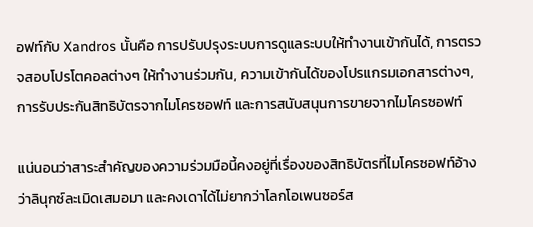อฟท์กับ Xandros นั้นคือ การปรับปรุงระบบการดูแลระบบให้ทำงานเข้ากันได้, การตรวจสอบโปรโตคอลต่างๆ ให้ทำงานร่วมกัน, ความเข้ากันได้ของโปรแกรมเอกสารต่างๆ, การรับประกันสิทธิบัตรจากไมโครซอฟท์ และการสนับสนุนการขายจากไมโครซอฟท์

แน่นอนว่าสาระสำคัญของความร่วมมือนี้คงอยู่ที่เรื่องของสิทธิบัตรที่ไมโครซอฟท์อ้างว่าลินุกซ์ละเมิดเสมอมา และคงเดาได้ไม่ยากว่าโลกโอเพนซอร์ส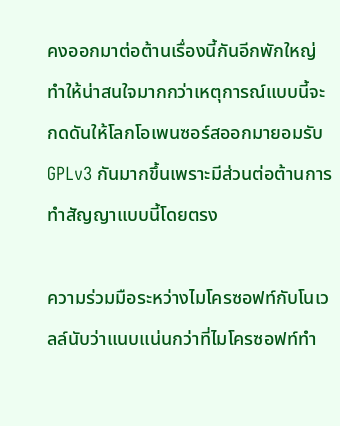คงออกมาต่อต้านเรื่องนี้กันอีกพักใหญ่ ทำให้น่าสนใจมากกว่าเหตุการณ์แบบนี้จะกดดันให้โลกโอเพนซอร์สออกมายอมรับ GPLv3 กันมากขึ้นเพราะมีส่วนต่อต้านการทำสัญญาแบบนี้โดยตรง

ความร่วมมือระหว่างไมโครซอฟท์กับโนเวลล์นับว่าแนบแน่นกว่าที่ไมโครซอฟท์ทำ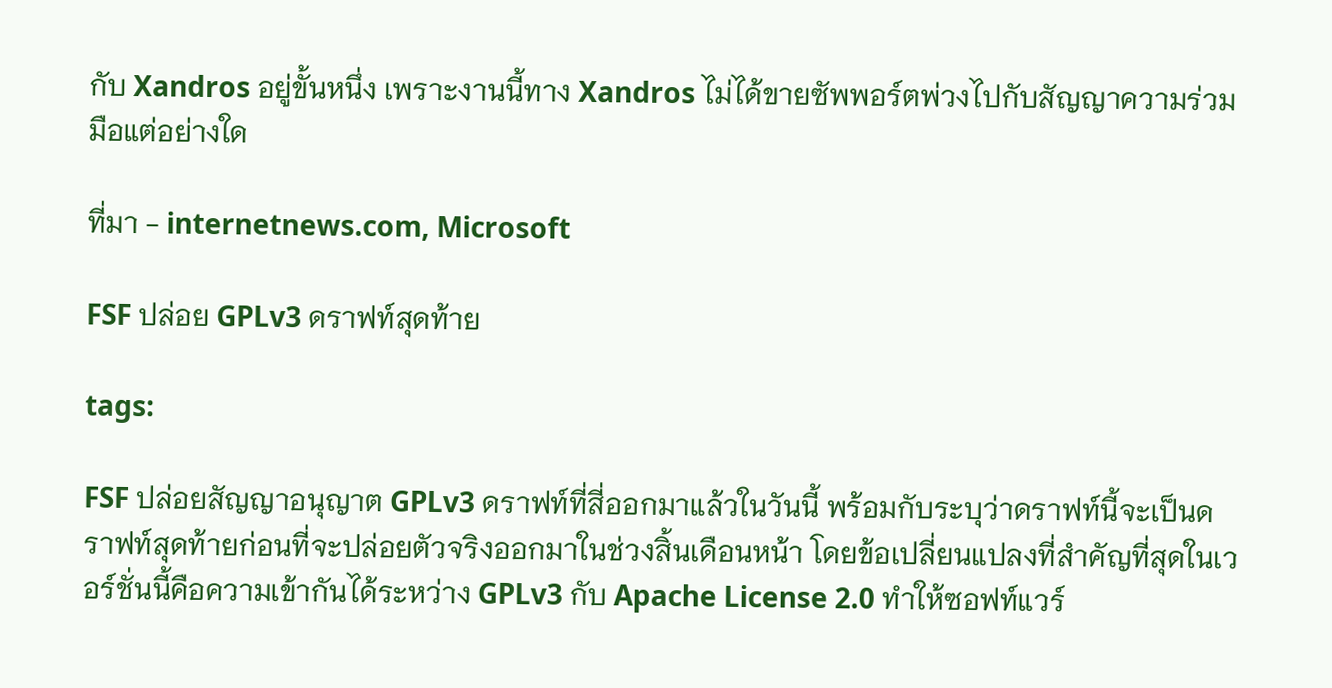กับ Xandros อยู่ขั้นหนึ่ง เพราะงานนี้ทาง Xandros ไม่ได้ขายซัพพอร์ตพ่วงไปกับสัญญาความร่วมมือแต่อย่างใด

ที่มา - internetnews.com, Microsoft

FSF ปล่อย GPLv3 ดราฟท์สุดท้าย

tags:

FSF ปล่อยสัญญาอนุญาต GPLv3 ดราฟท์ที่สี่ออกมาแล้วในวันนี้ พร้อมกับระบุว่าดราฟท์นี้จะเป็นดราฟท์สุดท้ายก่อนที่จะปล่อยตัวจริงออกมาในช่วงสิ้นเดือนหน้า โดยข้อเปลี่ยนแปลงที่สำคัญที่สุดในเวอร์ชั่นนี้คือความเข้ากันได้ระหว่าง GPLv3 กับ Apache License 2.0 ทำให้ซอฟท์แวร์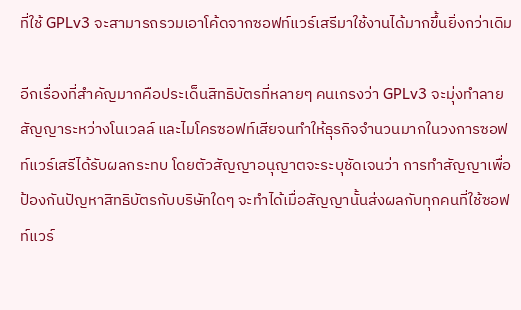ที่ใช้ GPLv3 จะสามารถรวมเอาโค้ดจากซอฟท์แวร์เสรีมาใช้งานได้มากขึ้นยิ่งกว่าเดิม

อีกเรื่องที่สำคัญมากคือประเด็นสิทธิบัตรที่หลายๆ คนเกรงว่า GPLv3 จะมุ่งทำลายสัญญาระหว่างโนเวลล์ และไมโครซอฟท์เสียจนทำให้ธุรกิจจำนวนมากในวงการซอฟท์แวร์เสรีได้รับผลกระทบ โดยตัวสัญญาอนุญาตจะระบุชัดเจนว่า การทำสัญญาเพื่อป้องกันปัญหาสิทธิบัตรกับบริษัทใดๆ จะทำได้เมื่อสัญญานั้นส่งผลกับทุกคนที่ใช้ซอฟท์แวร์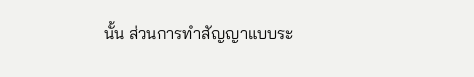นั้น ส่วนการทำสัญญาแบบระ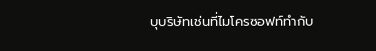บุบริษัทเช่นที่ไมโครซอฟท์ทำกับ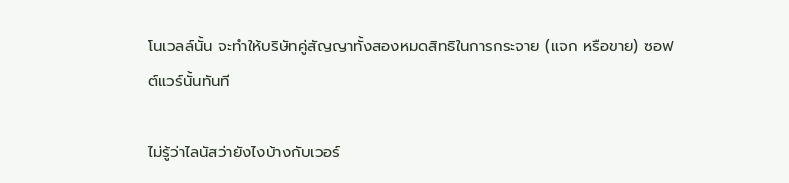โนเวลล์นั้น จะทำให้บริษัทคู่สัญญาทั้งสองหมดสิทธิในการกระจาย (แจก หรือขาย) ซอฟต์แวร์นั้นทันที

ไม่รู้ว่าไลนัสว่ายังไงบ้างกับเวอร์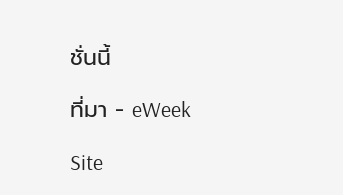ชั่นนี้

ที่มา - eWeek

Site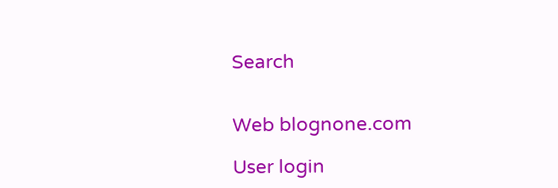Search


Web blognone.com

User login